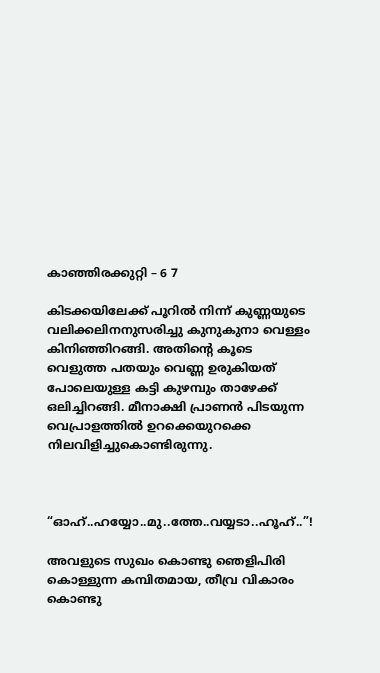കാഞ്ഞിരക്കുറ്റി – 6 7

കിടക്കയിലേക്ക് പൂറിൽ നിന്ന് കുണ്ണയുടെ വലിക്കലിനനുസരിച്ചു കുനുകുനാ വെള്ളം കിനിഞ്ഞിറങ്ങി. അതിന്റെ കൂടെ വെളുത്ത പതയും വെണ്ണ ഉരുകിയത് പോലെയുള്ള കട്ടി കുഴമ്പും താഴേക്ക് ഒലിച്ചിറങ്ങി. മീനാക്ഷി പ്രാണൻ പിടയുന്ന വെപ്രാളത്തിൽ ഉറക്കെയുറക്കെ നിലവിളിച്ചുകൊണ്ടിരുന്നു.



“ഓഹ്..ഹയ്യോ..മു..ത്തേ..വയ്യടാ..ഹൂഹ്..”!

അവളുടെ സുഖം കൊണ്ടു ഞെളിപിരി കൊള്ളുന്ന കമ്പിതമായ, തീവ്ര വികാരം കൊണ്ടു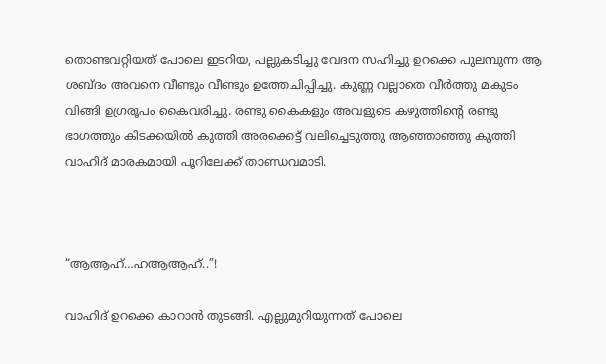തൊണ്ടവറ്റിയത് പോലെ ഇടറിയ, പല്ലുകടിച്ചു വേദന സഹിച്ചു ഉറക്കെ പുലമ്പുന്ന ആ ശബ്ദം അവനെ വീണ്ടും വീണ്ടും ഉത്തേചിപ്പിച്ചു. കുണ്ണ വല്ലാതെ വീർത്തു മകുടം വിങ്ങി ഉഗ്രരൂപം കൈവരിച്ചു. രണ്ടു കൈകളും അവളുടെ കഴുത്തിന്റെ രണ്ടു ഭാഗത്തും കിടക്കയിൽ കുത്തി അരക്കെട്ട് വലിച്ചെടുത്തു ആഞ്ഞാഞ്ഞു കുത്തി വാഹിദ് മാരകമായി പൂറിലേക്ക് താണ്ഡവമാടി.



“ആആഹ്…ഹആആഹ്..”!

വാഹിദ് ഉറക്കെ കാറാൻ തുടങ്ങി. എല്ലുമുറിയുന്നത് പോലെ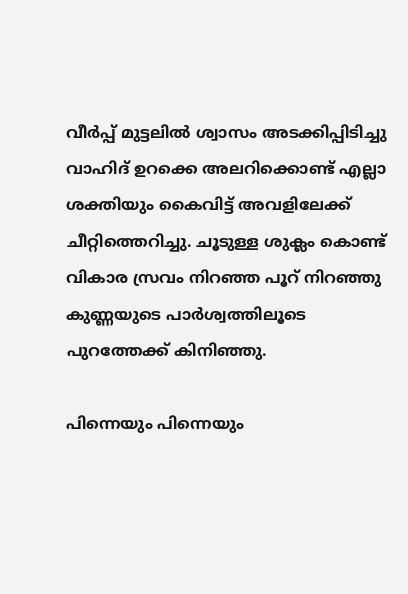വീർപ്പ് മുട്ടലിൽ ശ്വാസം അടക്കിപ്പിടിച്ചു വാഹിദ് ഉറക്കെ അലറിക്കൊണ്ട് എല്ലാ ശക്തിയും കൈവിട്ട് അവളിലേക്ക് ചീറ്റിത്തെറിച്ചു. ചൂടുള്ള ശുക്ലം കൊണ്ട് വികാര സ്രവം നിറഞ്ഞ പൂറ് നിറഞ്ഞു കുണ്ണയുടെ പാർശ്വത്തിലൂടെ പുറത്തേക്ക് കിനിഞ്ഞു.

പിന്നെയും പിന്നെയും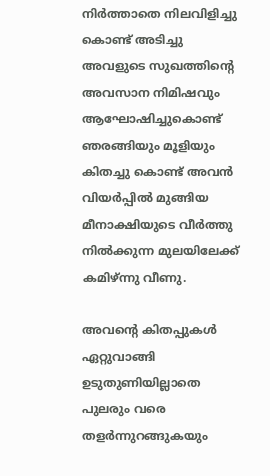നിർത്താതെ നിലവിളിച്ചു കൊണ്ട് അടിച്ചു അവളുടെ സുഖത്തിന്റെ അവസാന നിമിഷവും ആഘോഷിച്ചുകൊണ്ട് ഞരങ്ങിയും മൂളിയും കിതച്ചു കൊണ്ട് അവൻ വിയർപ്പിൽ മുങ്ങിയ മീനാക്ഷിയുടെ വീർത്തു നിൽക്കുന്ന മുലയിലേക്ക് കമിഴ്ന്നു വീണു.

അവന്റെ കിതപ്പുകൾ ഏറ്റുവാങ്ങി ഉടുതുണിയില്ലാതെ പുലരും വരെ തളർന്നുറങ്ങുകയും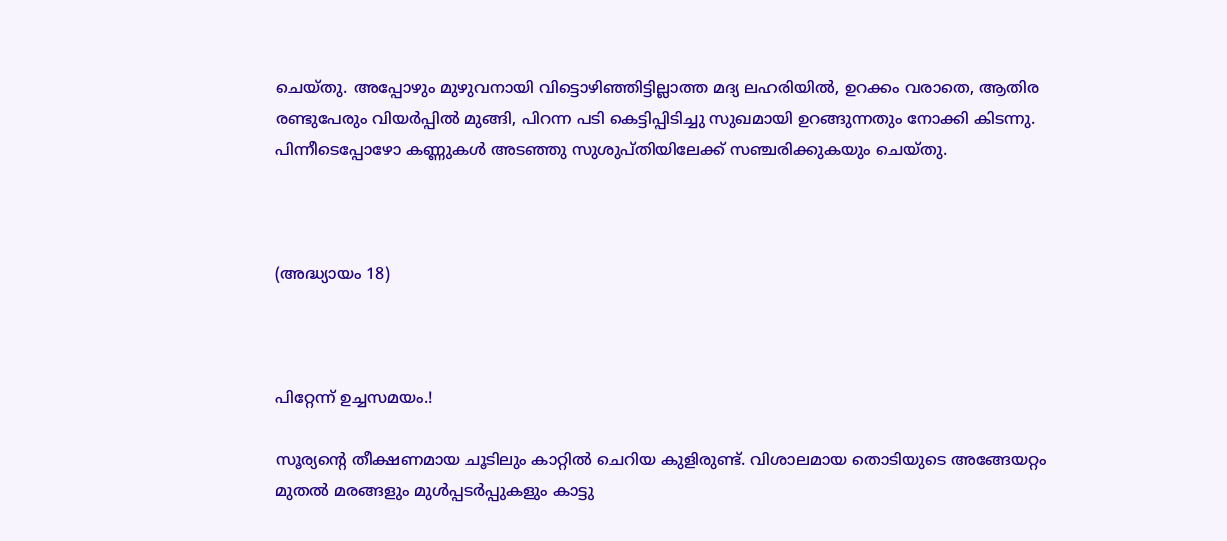ചെയ്തു. അപ്പോഴും മുഴുവനായി വിട്ടൊഴിഞ്ഞിട്ടില്ലാത്ത മദ്യ ലഹരിയിൽ, ഉറക്കം വരാതെ, ആതിര രണ്ടുപേരും വിയർപ്പിൽ മുങ്ങി, പിറന്ന പടി കെട്ടിപ്പിടിച്ചു സുഖമായി ഉറങ്ങുന്നതും നോക്കി കിടന്നു. പിന്നീടെപ്പോഴോ കണ്ണുകൾ അടഞ്ഞു സുശുപ്തിയിലേക്ക് സഞ്ചരിക്കുകയും ചെയ്തു.



(അദ്ധ്യായം 18)



പിറ്റേന്ന് ഉച്ചസമയം.!

സൂര്യന്റെ തീക്ഷണമായ ചൂടിലും കാറ്റിൽ ചെറിയ കുളിരുണ്ട്. വിശാലമായ തൊടിയുടെ അങ്ങേയറ്റം മുതൽ മരങ്ങളും മുൾപ്പടർപ്പുകളും കാട്ടു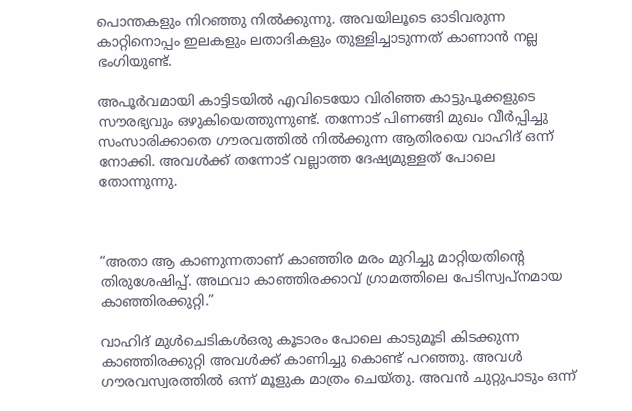പൊന്തകളും നിറഞ്ഞു നിൽക്കുന്നു. അവയിലൂടെ ഓടിവരുന്ന കാറ്റിനൊപ്പം ഇലകളും ലതാദികളും തുള്ളിച്ചാടുന്നത് കാണാൻ നല്ല ഭംഗിയുണ്ട്.

അപൂർവമായി കാട്ടിടയിൽ എവിടെയോ വിരിഞ്ഞ കാട്ടുപൂക്കളുടെ സൗരഭ്യവും ഒഴുകിയെത്തുന്നുണ്ട്. തന്നോട് പിണങ്ങി മുഖം വീർപ്പിച്ചു സംസാരിക്കാതെ ഗൗരവത്തിൽ നിൽക്കുന്ന ആതിരയെ വാഹിദ് ഒന്ന് നോക്കി. അവൾക്ക് തന്നോട് വല്ലാത്ത ദേഷ്യമുള്ളത് പോലെ തോന്നുന്നു.



“അതാ ആ കാണുന്നതാണ് കാഞ്ഞിര മരം മുറിച്ചു മാറ്റിയതിന്റെ തിരുശേഷിപ്പ്. അഥവാ കാഞ്ഞിരക്കാവ് ഗ്രാമത്തിലെ പേടിസ്വപ്നമായ കാഞ്ഞിരക്കുറ്റി.”

വാഹിദ് മുൾചെടികൾഒരു കൂടാരം പോലെ കാടുമൂടി കിടക്കുന്ന കാഞ്ഞിരക്കുറ്റി അവൾക്ക് കാണിച്ചു കൊണ്ട് പറഞ്ഞു. അവൾ ഗൗരവസ്വരത്തിൽ ഒന്ന് മൂളുക മാത്രം ചെയ്തു. അവൻ ചുറ്റുപാടും ഒന്ന്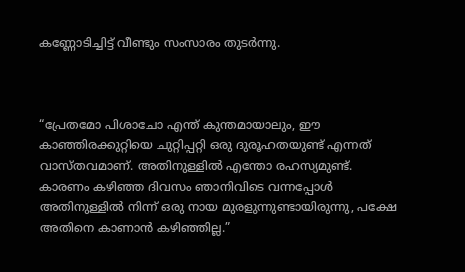കണ്ണോടിച്ചിട്ട് വീണ്ടും സംസാരം തുടർന്നു.



“പ്രേതമോ പിശാചോ എന്ത് കുന്തമായാലും, ഈ കാഞ്ഞിരക്കുറ്റിയെ ചുറ്റിപ്പറ്റി ഒരു ദുരൂഹതയുണ്ട് എന്നത് വാസ്തവമാണ്. അതിനുള്ളിൽ എന്തോ രഹസ്യമുണ്ട്. കാരണം കഴിഞ്ഞ ദിവസം ഞാനിവിടെ വന്നപ്പോൾ അതിനുള്ളിൽ നിന്ന് ഒരു നായ മുരളുന്നുണ്ടായിരുന്നു, പക്ഷേ അതിനെ കാണാൻ കഴിഞ്ഞില്ല.”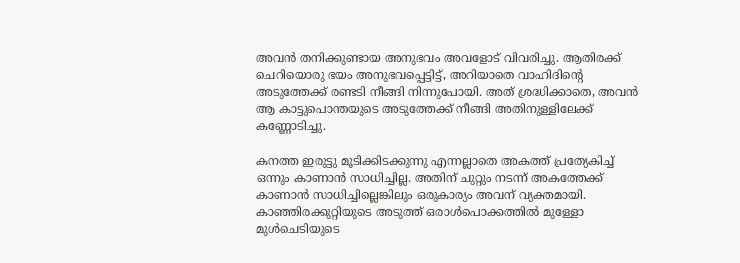അവൻ തനിക്കുണ്ടായ അനുഭവം അവളോട് വിവരിച്ചു. ആതിരക്ക് ചെറിയൊരു ഭയം അനുഭവപ്പെട്ടിട്ട്, അറിയാതെ വാഹിദിന്റെ അടുത്തേക്ക് രണ്ടടി നീങ്ങി നിന്നുപോയി. അത് ശ്രദ്ധിക്കാതെ, അവൻ ആ കാട്ടുപൊന്തയുടെ അടുത്തേക്ക് നീങ്ങി അതിനുള്ളിലേക്ക് കണ്ണോടിച്ചു.

കനത്ത ഇരുട്ടു മൂടിക്കിടക്കുന്നു എന്നല്ലാതെ അകത്ത് പ്രത്യേകിച്ച് ഒന്നും കാണാൻ സാധിച്ചില്ല. അതിന് ചുറ്റും നടന്ന് അകത്തേക്ക് കാണാൻ സാധിച്ചില്ലെങ്കിലും ഒരുകാര്യം അവന് വ്യക്തമായി. കാഞ്ഞിരക്കുറ്റിയുടെ അടുത്ത് ഒരാൾപൊക്കത്തിൽ മുള്ളോ മുൾചെടിയുടെ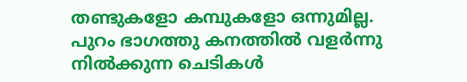തണ്ടുകളോ കമ്പുകളോ ഒന്നുമില്ല. പുറം ഭാഗത്തു കനത്തിൽ വളർന്നു നിൽക്കുന്ന ചെടികൾ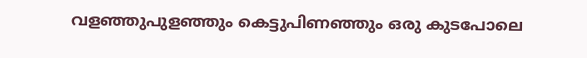വളഞ്ഞുപുളഞ്ഞും കെട്ടുപിണഞ്ഞും ഒരു കുടപോലെ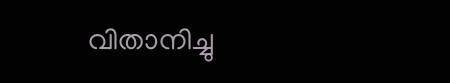വിതാനിച്ചു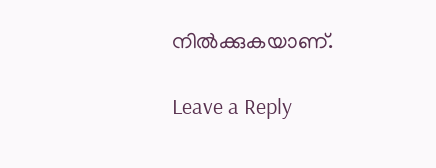നിൽക്കുകയാണ്.

Leave a Reply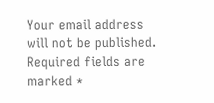Your email address will not be published. Required fields are marked *